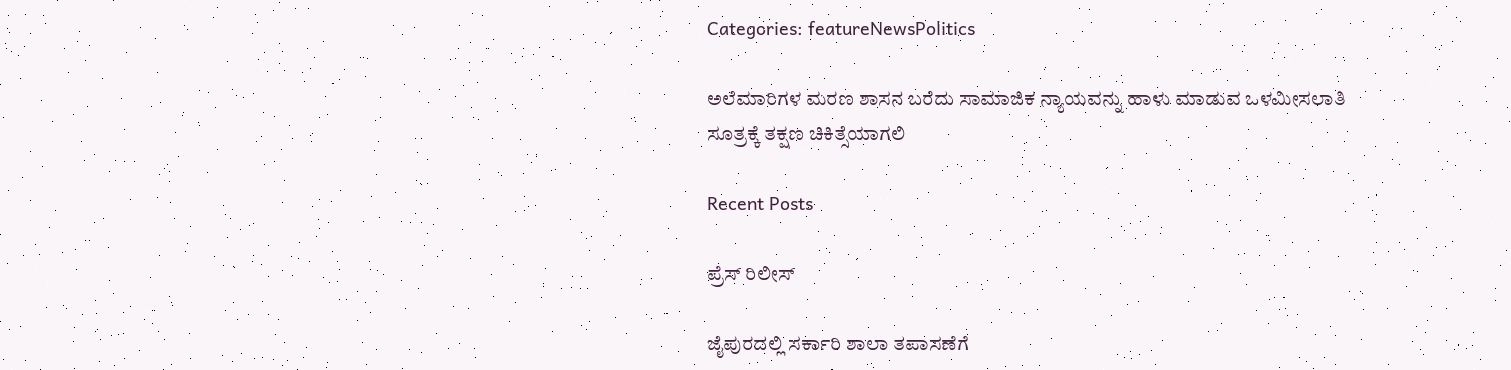Categories: featureNewsPolitics

ಅಲೆಮಾರಿಗಳ ಮರಣ ಶಾಸನ ಬರೆದು ಸಾಮಾಜಿಕ ನ್ಯಾಯವನ್ನು ಹಾಳು ಮಾಡುವ ಒಳಮೀಸಲಾತಿ ಸೂತ್ರಕ್ಕೆ ತಕ್ಷಣ ಚಿಕಿತ್ಸೆಯಾಗಲಿ

Recent Posts

ಪ್ರೆಸ್ ರಿಲೀಸ್

ಜೈಪುರದಲ್ಲಿ ಸರ್ಕಾರಿ ಶಾಲಾ ತಪಾಸಣೆಗೆ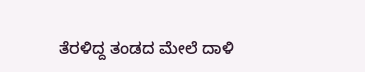ತೆರಳಿದ್ದ ತಂಡದ ಮೇಲೆ ದಾಳಿ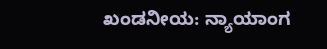ಖಂಡನೀಯ: ನ್ಯಾಯಾಂಗ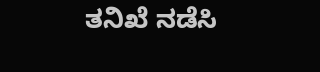ತನಿಖೆ ನಡೆಸಿ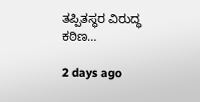ತಪ್ಪಿತಸ್ಥರ ವಿರುದ್ಧ ಕಠಿಣ…

2 days ago